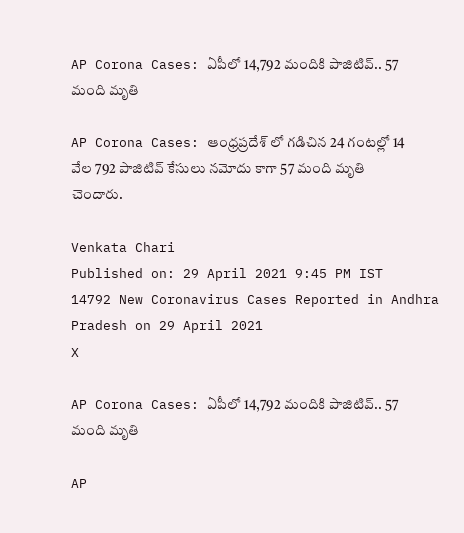AP Corona Cases: ఏపీలో 14,792 మందికి పాజిటివ్‌.. 57 మంది మృతి

AP Corona Cases: ఆంధ్రప్రదేశ్ లో గడిచిన 24 గంటల్లో 14 వేల 792 పాజిటివ్ కేసులు నమోదు కాగా 57 మంది మృతి చెందారు.

Venkata Chari
Published on: 29 April 2021 9:45 PM IST
14792 New Coronavirus Cases Reported in Andhra Pradesh on 29 April 2021
X

AP Corona Cases: ఏపీలో 14,792 మందికి పాజిటివ్‌.. 57 మంది మృతి

AP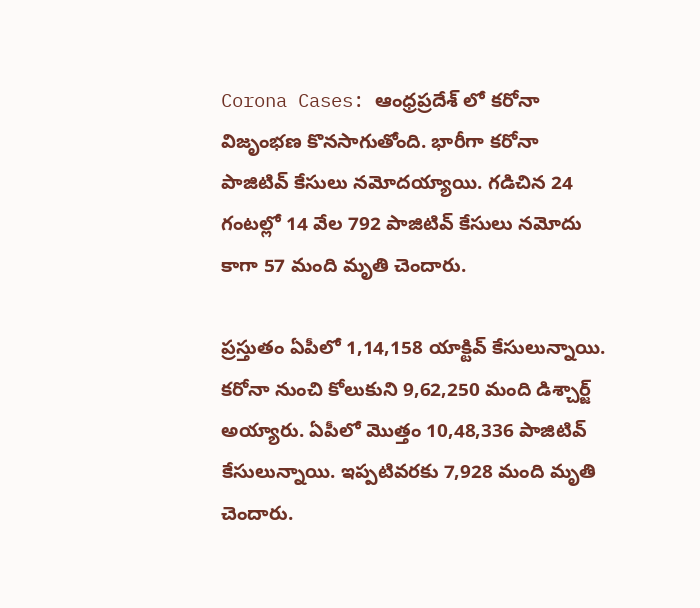Corona Cases: ఆంధ్రప్రదేశ్ లో కరోనా విజృంభణ కొనసాగుతోంది. భారీగా కరోనా పాజిటివ్ కేసులు నమోదయ్యాయి. గడిచిన 24 గంటల్లో 14 వేల 792 పాజిటివ్ కేసులు నమోదు కాగా 57 మంది మృతి చెందారు.

ప్రస్తుతం ఏపీలో 1,14,158 యాక్టివ్‌ కేసులున్నాయి. కరోనా నుంచి కోలుకుని 9,62,250 మంది డిశ్చార్జ్‌ అయ్యారు. ఏపీలో మొత్తం 10,48,336 పాజిటివ్‌ కేసులున్నాయి. ఇప్పటివరకు 7,928 మంది మృతి చెందారు.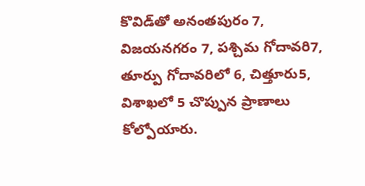కొవిడ్‌తో అనంతపురం 7, విజయనగరం 7, పశ్చిమ గోదావరి7, తూర్పు గోదావరిలో 6, చిత్తూరు5, విశాఖలో 5 చొప్పున ప్రాణాలు కోల్పోయారు.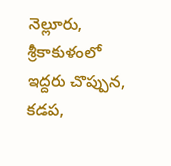నెల్లూరు, శ్రీకాకుళంలో ఇద్దరు చొప్పున, కడప,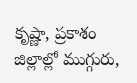కృష్ణా, ప్రకాశం జిల్లాల్లో ముగ్గురు,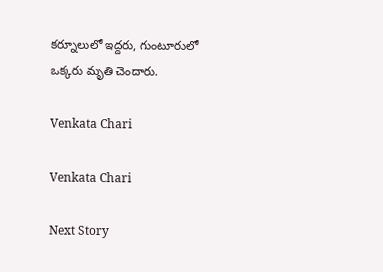కర్నూలులో ఇద్దరు, గుంటూరులో ఒక్కరు మృతి చెందారు.

Venkata Chari

Venkata Chari

Next Story